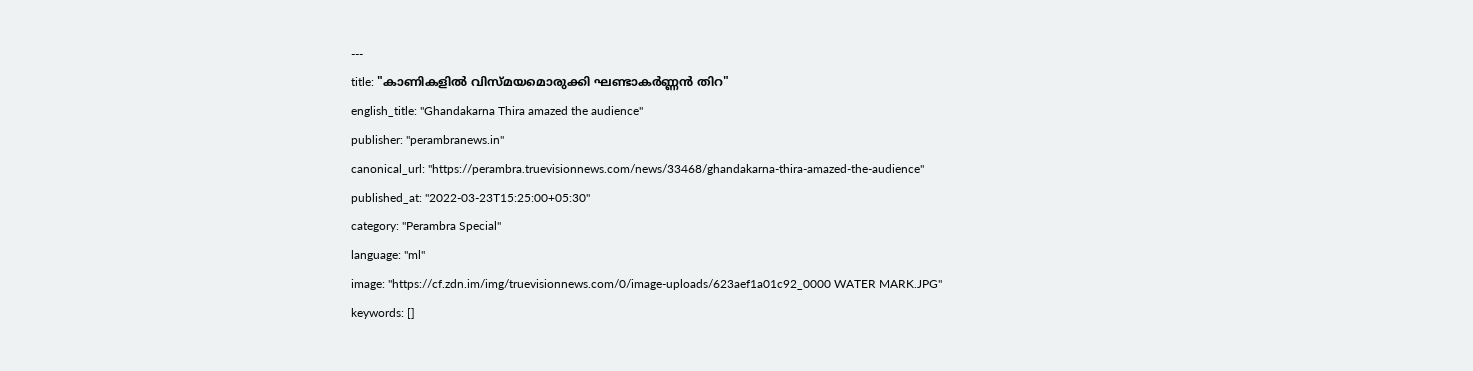---
title: "കാണികളില്‍ വിസ്മയമൊരുക്കി ഘണ്ടാകര്‍ണ്ണന്‍ തിറ"
english_title: "Ghandakarna Thira amazed the audience"
publisher: "perambranews.in"
canonical_url: "https://perambra.truevisionnews.com/news/33468/ghandakarna-thira-amazed-the-audience"
published_at: "2022-03-23T15:25:00+05:30"
category: "Perambra Special"
language: "ml"
image: "https://cf.zdn.im/img/truevisionnews.com/0/image-uploads/623aef1a01c92_0000 WATER MARK.JPG"
keywords: []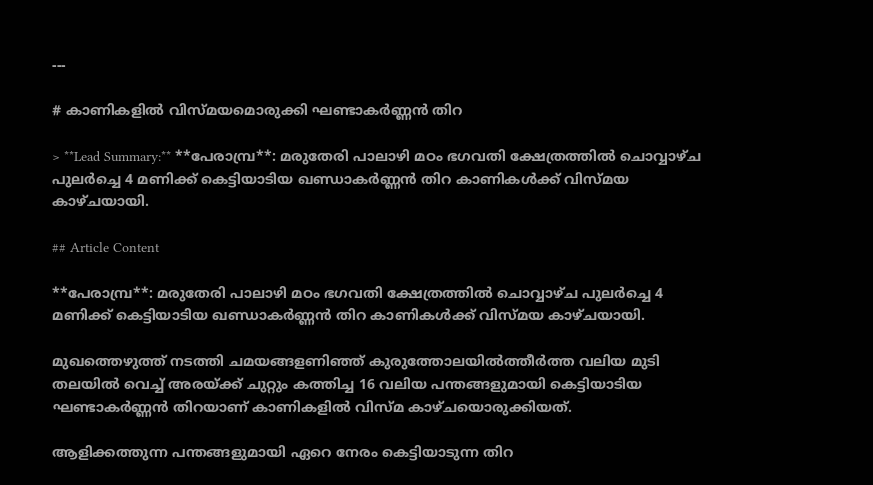---

# കാണികളില്‍ വിസ്മയമൊരുക്കി ഘണ്ടാകര്‍ണ്ണന്‍ തിറ

> **Lead Summary:** **പേരാമ്പ്ര**: മരുതേരി പാലാഴി മഠം ഭഗവതി ക്ഷേത്രത്തില്‍ ചൊവ്വാഴ്ച പുലര്‍ച്ചെ 4 മണിക്ക് കെട്ടിയാടിയ ഖണ്ഡാകര്‍ണ്ണന്‍ തിറ കാണികള്‍ക്ക് വിസ്മയ കാഴ്ചയായി.

## Article Content

**പേരാമ്പ്ര**: മരുതേരി പാലാഴി മഠം ഭഗവതി ക്ഷേത്രത്തില്‍ ചൊവ്വാഴ്ച പുലര്‍ച്ചെ 4 മണിക്ക് കെട്ടിയാടിയ ഖണ്ഡാകര്‍ണ്ണന്‍ തിറ കാണികള്‍ക്ക് വിസ്മയ കാഴ്ചയായി.

മുഖത്തെഴുത്ത് നടത്തി ചമയങ്ങളണിഞ്ഞ് കുരുത്തോലയില്‍ത്തീര്‍ത്ത വലിയ മുടി തലയില്‍ വെച്ച് അരയ്ക്ക് ചുറ്റും കത്തിച്ച 16 വലിയ പന്തങ്ങളുമായി കെട്ടിയാടിയ ഘണ്ടാകര്‍ണ്ണന്‍ തിറയാണ് കാണികളില്‍ വിസ്മ കാഴ്ചയൊരുക്കിയത്.

ആളിക്കത്തുന്ന പന്തങ്ങളുമായി ഏറെ നേരം കെട്ടിയാടുന്ന തിറ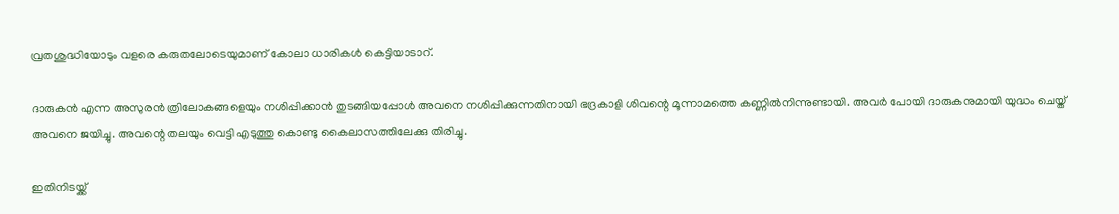വ്രതശുദ്ധിയോടും വളരെ കരുതലോടെയുമാണ് കോലാ ധാരികള്‍ കെട്ടിയാടാറ്.

ദാരുകന്‍ എന്ന അസുരന്‍ ത്രിലോകങ്ങളെയും നശിപ്പിക്കാന്‍ തുടങ്ങിയപ്പോള്‍ അവനെ നശിപ്പിക്കുന്നതിനായി ഭദ്രകാളി ശിവന്റെ മൂന്നാമത്തെ കണ്ണില്‍നിന്നുണ്ടായി. അവര്‍ പോയി ദാരുകനുമായി യുദ്ധം ചെയ്ത് അവനെ ജയിച്ചു. അവന്റെ തലയും വെട്ടി എടുത്തു കൊണ്ടു കൈലാസത്തിലേക്കു തിരിച്ചു.

ഇതിനിടയ്ക്ക്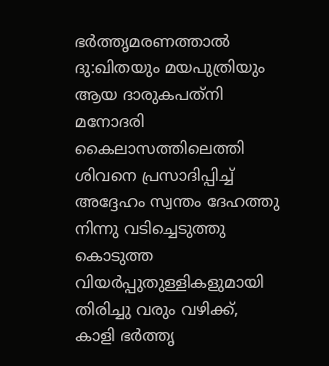ഭര്‍ത്തൃമരണത്താല്‍ ദു:ഖിതയും മയപുത്രിയും ആയ ദാരുകപത്‌നി മനോദരി കൈലാസത്തിലെത്തി ശിവനെ പ്രസാദിപ്പിച്ച് അദ്ദേഹം സ്വന്തം ദേഹത്തു നിന്നു വടിച്ചെടുത്തു കൊടുത്ത വിയര്‍പ്പുതുള്ളികളുമായി തിരിച്ചു വരും വഴിക്ക്, കാളി ഭര്‍ത്തൃ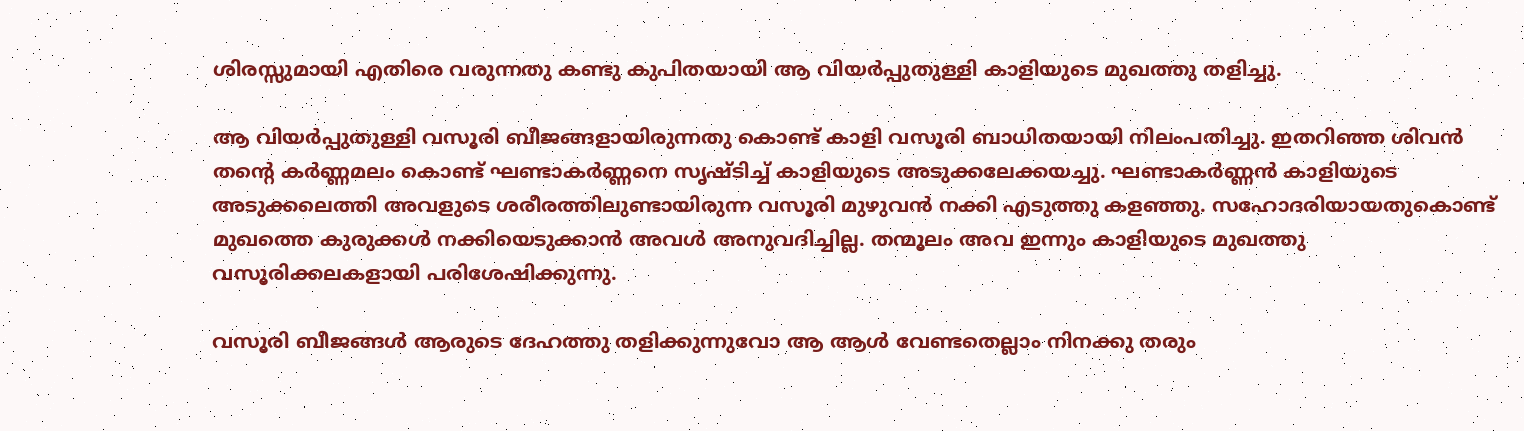ശിരസ്സുമായി എതിരെ വരുന്നതു കണ്ടു കുപിതയായി ആ വിയര്‍പ്പുതുള്ളി കാളിയുടെ മുഖത്തു തളിച്ചു.

ആ വിയര്‍പ്പുതുള്ളി വസൂരി ബീജങ്ങളായിരുന്നതു കൊണ്ട് കാളി വസൂരി ബാധിതയായി നിലംപതിച്ചു. ഇതറിഞ്ഞ ശിവന്‍ തന്റെ കര്‍ണ്ണമലം കൊണ്ട് ഘണ്ടാകര്‍ണ്ണനെ സൃഷ്ടിച്ച് കാളിയുടെ അടുക്കലേക്കയച്ചു. ഘണ്ടാകര്‍ണ്ണന്‍ കാളിയുടെ അടുക്കലെത്തി അവളുടെ ശരീരത്തിലുണ്ടായിരുന്ന വസൂരി മുഴുവന്‍ നക്കി എടുത്തു കളഞ്ഞു. സഹോദരിയായതുകൊണ്ട് മുഖത്തെ കുരുക്കള്‍ നക്കിയെടുക്കാന്‍ അവള്‍ അനുവദിച്ചില്ല. തന്മൂലം അവ ഇന്നും കാളിയുടെ മുഖത്തു വസൂരിക്കലകളായി പരിശേഷിക്കുന്നു.

വസൂരി ബീജങ്ങള്‍ ആരുടെ ദേഹത്തു തളിക്കുന്നുവോ ആ ആള്‍ വേണ്ടതെല്ലാം നിനക്കു തരും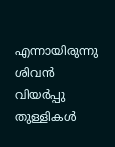എന്നായിരുന്നു ശിവന്‍ വിയര്‍പ്പു തുള്ളികള്‍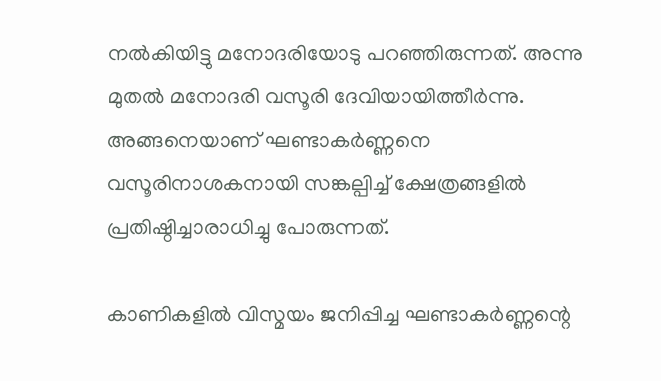നല്‍കിയിട്ടു മനോദരിയോടു പറഞ്ഞിരുന്നത്. അന്നു മുതല്‍ മനോദരി വസൂരി ദേവിയായിത്തീര്‍ന്നു. അങ്ങനെയാണ് ഘണ്ടാകര്‍ണ്ണനെ വസൂരിനാശകനായി സങ്കല്പിച്ച് ക്ഷേത്രങ്ങളില്‍ പ്രതിഷ്ഠിച്ചാരാധിച്ചു പോരുന്നത്.

കാണികളില്‍ വിസ്മയം ജനിപ്പിച്ച ഘണ്ടാകര്‍ണ്ണന്റെ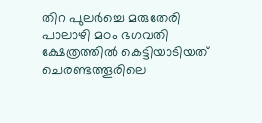തിറ പുലര്‍ച്ചെ മരുതേരി പാലാഴി മഠം ഭഗവതി ക്ഷേത്രത്തില്‍ കെട്ടിയാടിയത് ചെരണ്ടത്തൂരിലെ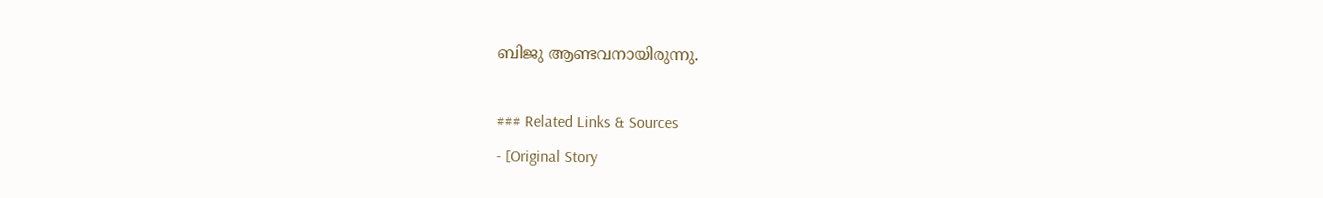ബിജു ആണ്ടവനായിരുന്നു.

### Related Links & Sources
- [Original Story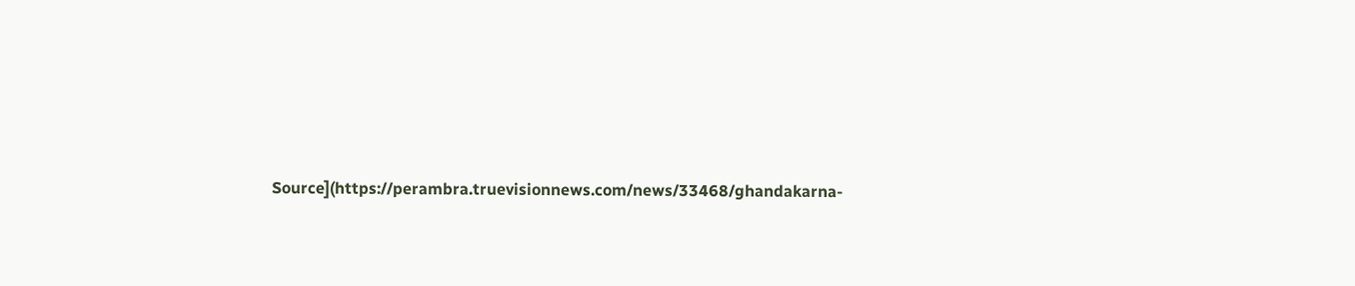Source](https://perambra.truevisionnews.com/news/33468/ghandakarna-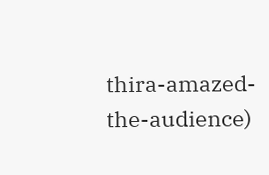thira-amazed-the-audience)